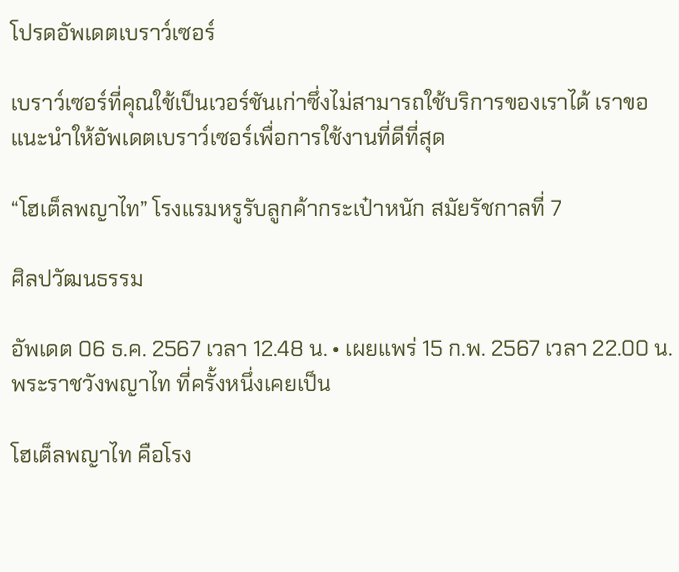โปรดอัพเดตเบราว์เซอร์

เบราว์เซอร์ที่คุณใช้เป็นเวอร์ชันเก่าซึ่งไม่สามารถใช้บริการของเราได้ เราขอแนะนำให้อัพเดตเบราว์เซอร์เพื่อการใช้งานที่ดีที่สุด

“โฮเต็ลพญาไท” โรงแรมหรูรับลูกค้ากระเป๋าหนัก สมัยรัชกาลที่ 7

ศิลปวัฒนธรรม

อัพเดต 06 ธ.ค. 2567 เวลา 12.48 น. • เผยแพร่ 15 ก.พ. 2567 เวลา 22.00 น.
พระราชวังพญาไท ที่ครั้งหนึ่งเคยเป็น

โฮเต็ลพญาไท คือโรง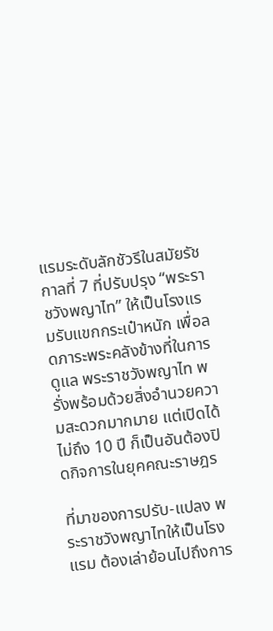แรมระดับลักชัวรีในสมัยรัชกาลที่ 7 ที่ปรับปรุง “พระราชวังพญาไท” ให้เป็นโรงแรมรับแขกกระเป๋าหนัก เพื่อลดภาระพระคลังข้างที่ในการดูแล พระราชวังพญาไท พรั่งพร้อมด้วยสิ่งอำนวยความสะดวกมากมาย แต่เปิดได้ไม่ถึง 10 ปี ก็เป็นอันต้องปิดกิจการในยุคคณะราษฎร

ที่มาของการปรับ-แปลง พระราชวังพญาไทให้เป็นโรงแรม ต้องเล่าย้อนไปถึงการ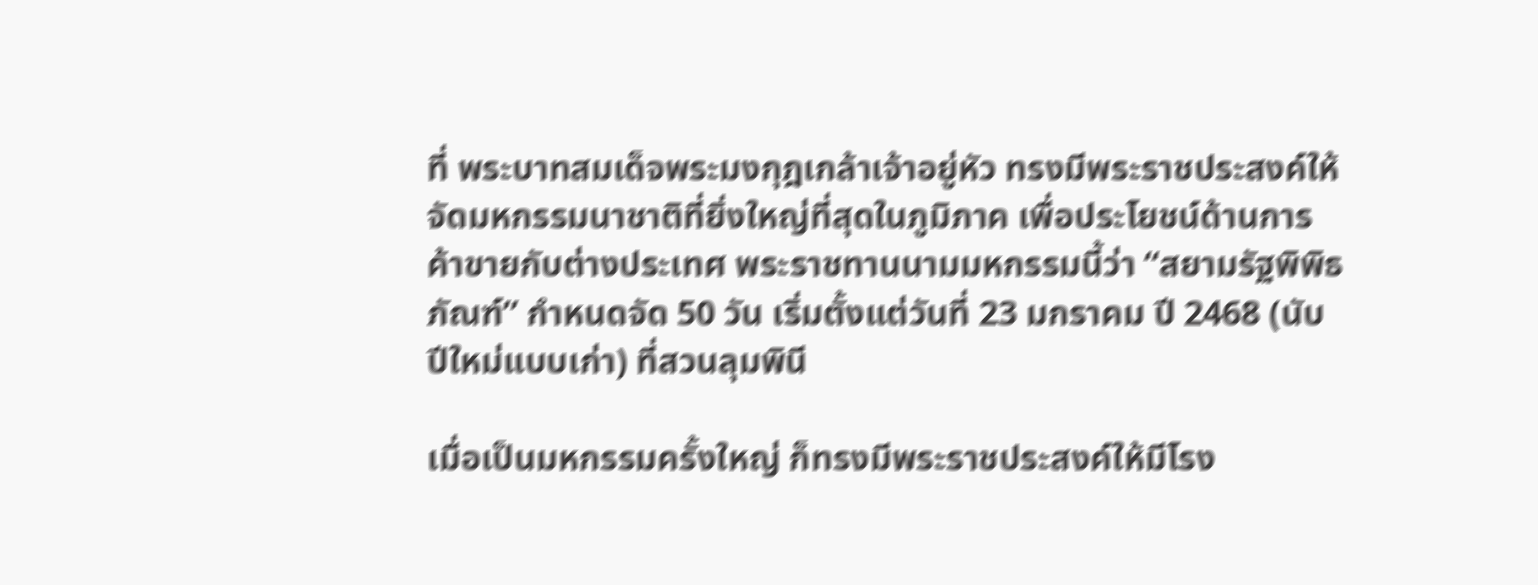ที่ พระบาทสมเด็จพระมงกุฎเกล้าเจ้าอยู่หัว ทรงมีพระราชประสงค์ให้จัดมหกรรมนาชาติที่ยิ่งใหญ่ที่สุดในภูมิภาค เพื่อประโยชน์ด้านการค้าขายกับต่างประเทศ พระราชทานนามมหกรรมนี้ว่า “สยามรัฐพิพิธภัณฑ์” กำหนดจัด 50 วัน เริ่มตั้งแต่วันที่ 23 มกราคม ปี 2468 (นับปีใหม่แบบเก่า) ที่สวนลุมพินี

เมื่อเป็นมหกรรมครั้งใหญ่ ก็ทรงมีพระราชประสงค์ให้มีโรง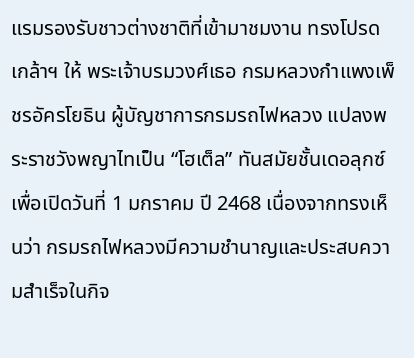แรมรองรับชาวต่างชาติที่เข้ามาชมงาน ทรงโปรดเกล้าฯ ให้ พระเจ้าบรมวงศ์เธอ กรมหลวงกำแพงเพ็ชรอัครโยธิน ผู้บัญชาการกรมรถไฟหลวง แปลงพระราชวังพญาไทเป็น “โฮเต็ล” ทันสมัยชั้นเดอลุกซ์ เพื่อเปิดวันที่ 1 มกราคม ปี 2468 เนื่องจากทรงเห็นว่า กรมรถไฟหลวงมีความชำนาญและประสบความสำเร็จในกิจ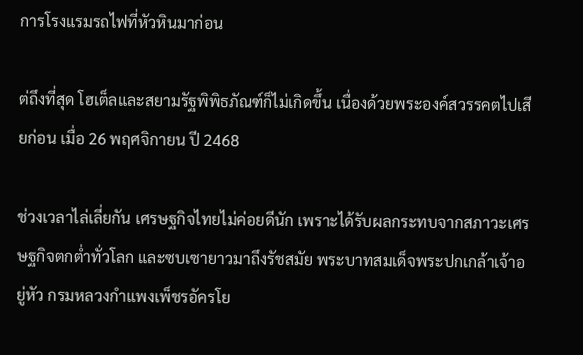การโรงแรมรถไฟที่หัวหินมาก่อน

ต่ถึงที่สุด โฮเต็ลและสยามรัฐพิพิธภัณฑ์ก็ไม่เกิดขึ้น เนื่องด้วยพระองค์สวรรคตไปเสียก่อน เมื่อ 26 พฤศจิกายน ปี 2468

ช่วงเวลาไล่เลี่ยกัน เศรษฐกิจไทยไม่ค่อยดีนัก เพราะได้รับผลกระทบจากสภาวะเศรษฐกิจตกต่ำทั่วโลก และซบเซายาวมาถึงรัชสมัย พระบาทสมเด็จพระปกเกล้าเจ้าอยู่หัว กรมหลวงกำแพงเพ็ชรอัครโย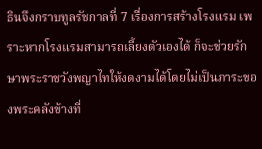ธินจึงกราบทูลรัชกาลที่ 7 เรื่องการสร้างโรงแรม เพราะหากโรงแรมสามารถเลี้ยงตัวเองได้ ก็จะช่วยรักษาพระราชวังพญาไทให้งดงามได้โดยไม่เป็นภาระของพระคลังข้างที่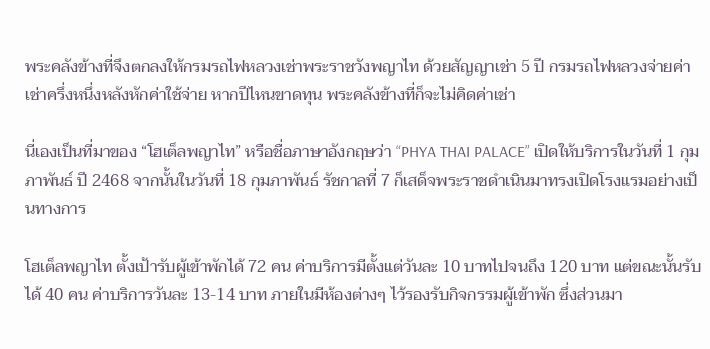พระคลังข้างที่จึงตกลงให้กรมรถไฟหลวงเช่าพระราชวังพญาไท ด้วยสัญญาเช่า 5 ปี กรมรถไฟหลวงจ่ายค่าเช่าครึ่งหนึ่งหลังหักค่าใช้จ่าย หากปีไหนขาดทุน พระคลังข้างที่ก็จะไม่คิดค่าเช่า

นี่เองเป็นที่มาของ “โฮเต็ลพญาไท” หรือชื่อภาษาอังกฤษว่า “PHYA THAI PALACE” เปิดให้บริการในวันที่ 1 กุมภาพันธ์ ปี 2468 จากนั้นในวันที่ 18 กุมภาพันธ์ รัชกาลที่ 7 ก็เสด็จพระราชดำเนินมาทรงเปิดโรงแรมอย่างเป็นทางการ

โฮเต็ลพญาไท ตั้งเป้ารับผู้เข้าพักได้ 72 คน ค่าบริการมีตั้งแต่วันละ 10 บาทไปจนถึง 120 บาท แต่ขณะนั้นรับได้ 40 คน ค่าบริการวันละ 13-14 บาท ภายในมีห้องต่างๆ ไว้รองรับกิจกรรมผู้เข้าพัก ซึ่งส่วนมา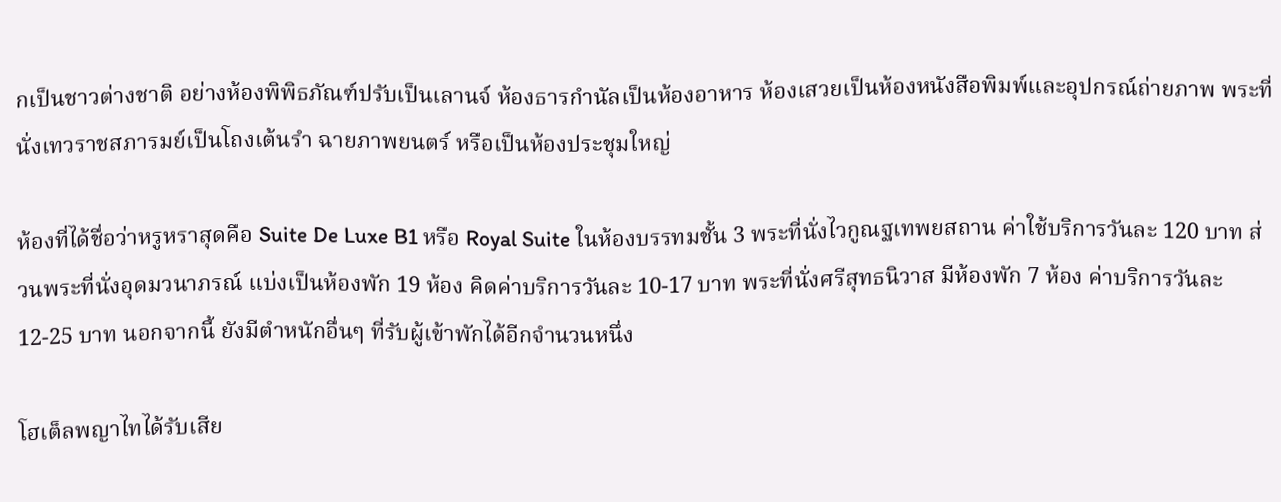กเป็นชาวต่างชาติ อย่างห้องพิพิธภัณฑ์ปรับเป็นเลานจ์ ห้องธารกำนัลเป็นห้องอาหาร ห้องเสวยเป็นห้องหนังสือพิมพ์และอุปกรณ์ถ่ายภาพ พระที่นั่งเทวราชสภารมย์เป็นโถงเต้นรำ ฉายภาพยนตร์ หรือเป็นห้องประชุมใหญ่

ห้องที่ได้ชื่อว่าหรูหราสุดคือ Suite De Luxe B1 หรือ Royal Suite ในห้องบรรทมชั้น 3 พระที่นั่งไวกูณฐเทพยสถาน ค่าใช้บริการวันละ 120 บาท ส่วนพระที่นั่งอุดมวนาภรณ์ แบ่งเป็นห้องพัก 19 ห้อง คิดค่าบริการวันละ 10-17 บาท พระที่นั่งศรีสุทธนิวาส มีห้องพัก 7 ห้อง ค่าบริการวันละ 12-25 บาท นอกจากนี้ ยังมีตำหนักอื่นๆ ที่รับผู้เข้าพักได้อีกจำนวนหนึ่ง

โฮเต็ลพญาไทได้รับเสีย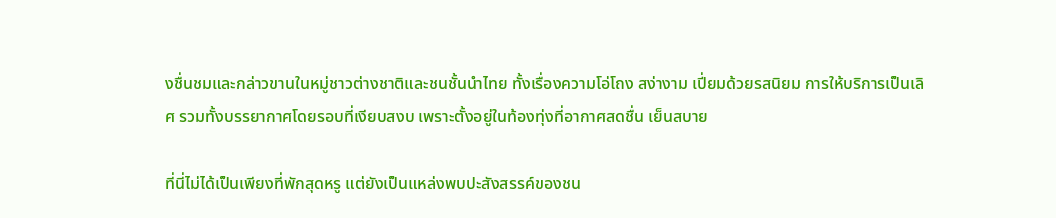งชื่นชมและกล่าวขานในหมู่ชาวต่างชาติและชนชั้นนำไทย ทั้งเรื่องความโอ่โถง สง่างาม เปี่ยมด้วยรสนิยม การให้บริการเป็นเลิศ รวมทั้งบรรยากาศโดยรอบที่เงียบสงบ เพราะตั้งอยู่ในท้องทุ่งที่อากาศสดชื่น เย็นสบาย

ที่นี่ไม่ได้เป็นเพียงที่พักสุดหรู แต่ยังเป็นแหล่งพบปะสังสรรค์ของชน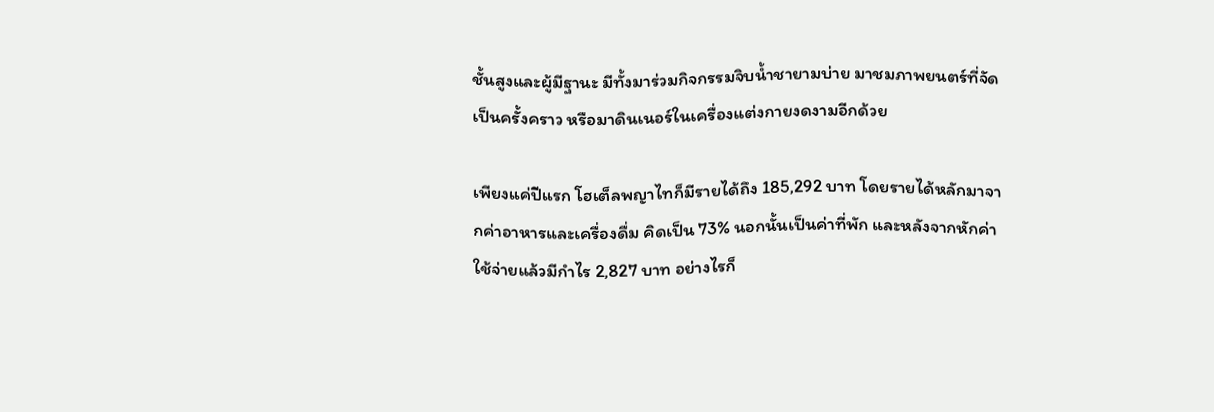ชั้นสูงและผู้มีฐานะ มีทั้งมาร่วมกิจกรรมจิบน้ำชายามบ่าย มาชมภาพยนตร์ที่จัดเป็นครั้งคราว หรือมาดินเนอร์ในเครื่องแต่งกายงดงามอีกด้วย

เพียงแค่ปีแรก โฮเต็ลพญาไทก็มีรายได้ถึง 185,292 บาท โดยรายได้หลักมาจากค่าอาหารและเครื่องดื่ม คิดเป็น 73% นอกนั้นเป็นค่าที่พัก และหลังจากหักค่าใช้จ่ายแล้วมีกำไร 2,827 บาท อย่างไรก็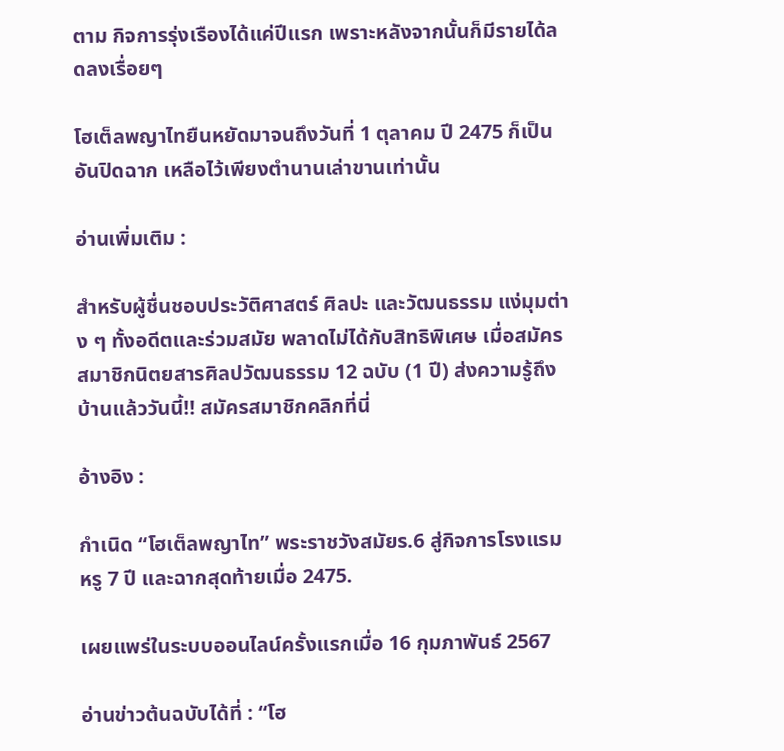ตาม กิจการรุ่งเรืองได้แค่ปีแรก เพราะหลังจากนั้นก็มีรายได้ลดลงเรื่อยๆ

โฮเต็ลพญาไทยืนหยัดมาจนถึงวันที่ 1 ตุลาคม ปี 2475 ก็เป็นอันปิดฉาก เหลือไว้เพียงตำนานเล่าขานเท่านั้น

อ่านเพิ่มเติม :

สำหรับผู้ชื่นชอบประวัติศาสตร์ ศิลปะ และวัฒนธรรม แง่มุมต่าง ๆ ทั้งอดีตและร่วมสมัย พลาดไม่ได้กับสิทธิพิเศษ เมื่อสมัครสมาชิกนิตยสารศิลปวัฒนธรรม 12 ฉบับ (1 ปี) ส่งความรู้ถึงบ้านแล้ววันนี้!! สมัครสมาชิกคลิกที่นี่

อ้างอิง :

กำเนิด “โฮเต็ลพญาไท” พระราชวังสมัยร.6 สู่กิจการโรงแรมหรู 7 ปี และฉากสุดท้ายเมื่อ 2475.

เผยแพร่ในระบบออนไลน์ครั้งแรกเมื่อ 16 กุมภาพันธ์ 2567

อ่านข่าวต้นฉบับได้ที่ : “โฮ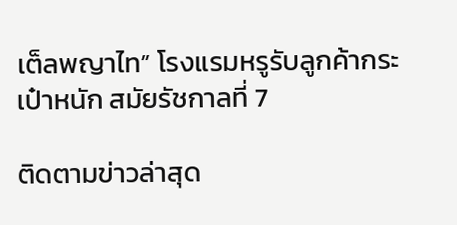เต็ลพญาไท” โรงแรมหรูรับลูกค้ากระเป๋าหนัก สมัยรัชกาลที่ 7

ติดตามข่าวล่าสุด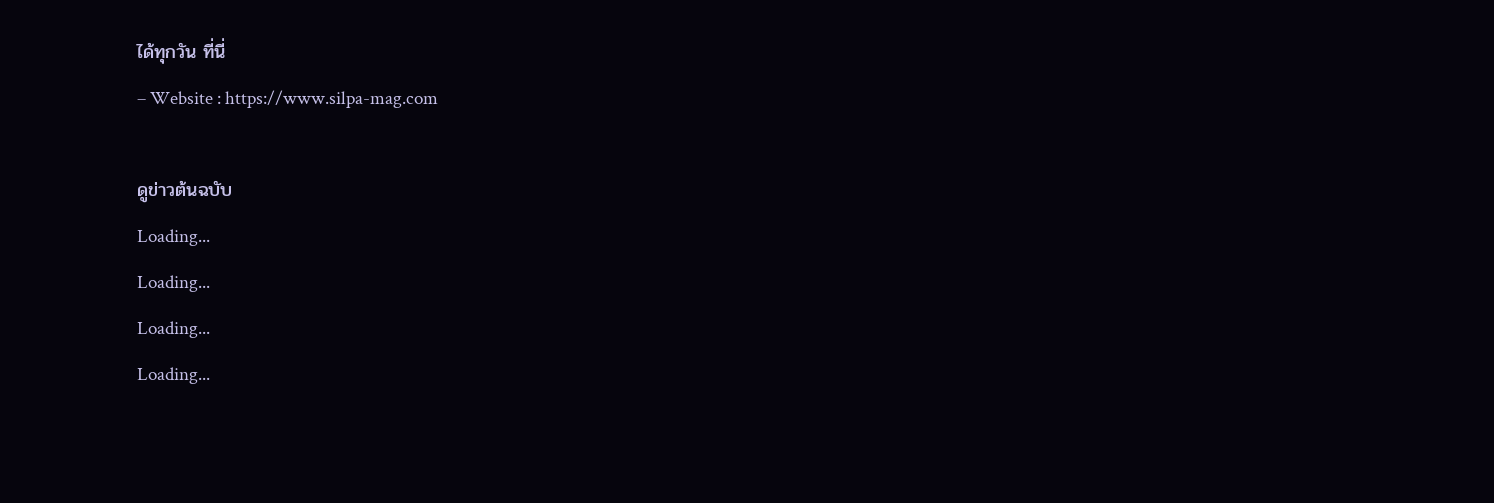ได้ทุกวัน ที่นี่
– Website : https://www.silpa-mag.com

ดูข่าวต้นฉบับ
Loading...
Loading...
Loading...
Loading...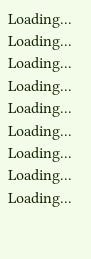Loading...
Loading...
Loading...
Loading...
Loading...
Loading...
Loading...
Loading...
Loading...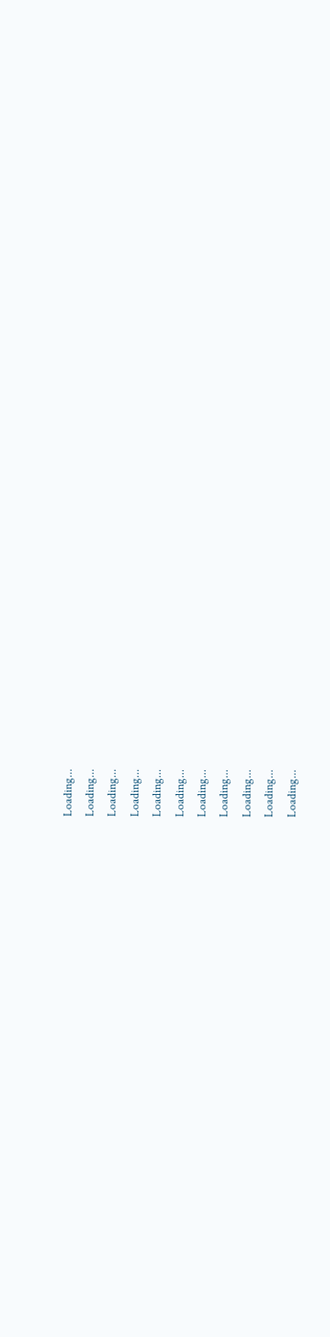Loading...
Loading...
Loading...
Loading...
Loading...
Loading...
Loading...
Loading...
Loading...
Loading...
Loading...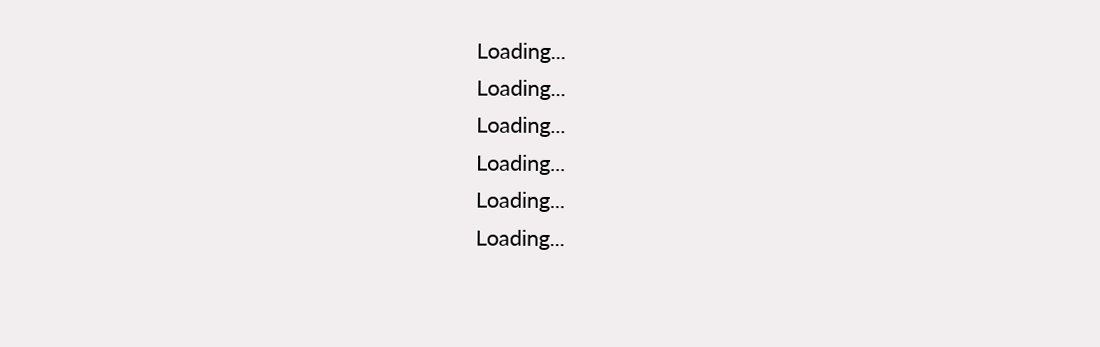Loading...
Loading...
Loading...
Loading...
Loading...
Loading...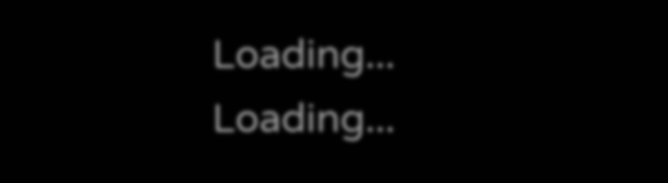Loading...
Loading...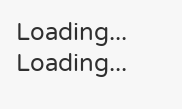Loading...
Loading...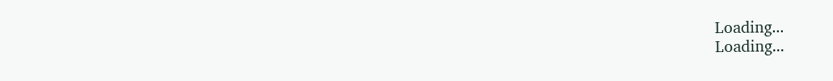Loading...
Loading...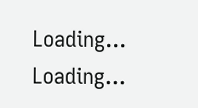Loading...
Loading...